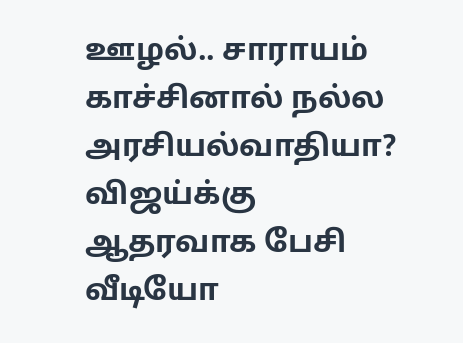ஊழல்.. சாராயம் காச்சினால் நல்ல அரசியல்வாதியா? விஜய்க்கு ஆதரவாக பேசி வீடியோ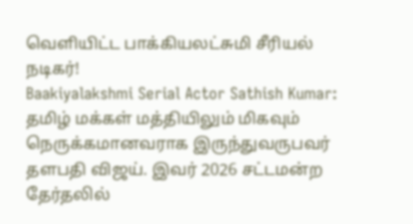வெளியிட்ட பாக்கியலட்சுமி சீரியல் நடிகர்!
Baakiyalakshmi Serial Actor Sathish Kumar: தமிழ் மக்கள் மத்தியிலும் மிகவும் நெருக்கமானவராக இருந்துவருபவர் தளபதி விஜய். இவர் 2026 சட்டமன்ற தேர்தலில்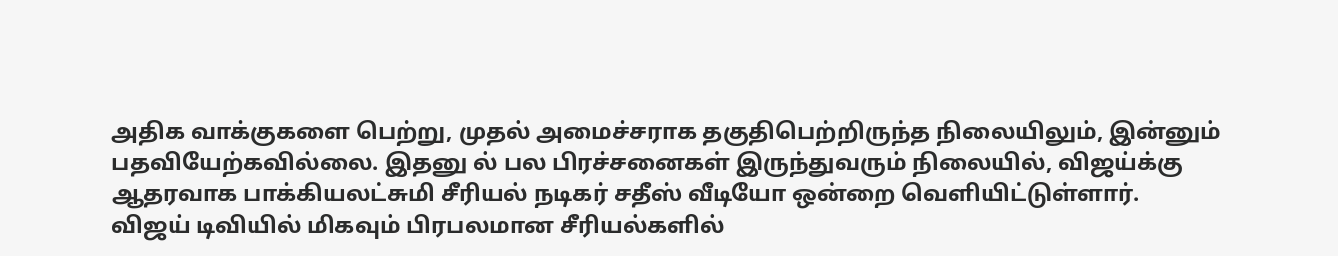அதிக வாக்குகளை பெற்று, முதல் அமைச்சராக தகுதிபெற்றிருந்த நிலையிலும், இன்னும் பதவியேற்கவில்லை. இதனு ல் பல பிரச்சனைகள் இருந்துவரும் நிலையில், விஜய்க்கு ஆதரவாக பாக்கியலட்சுமி சீரியல் நடிகர் சதீஸ் வீடியோ ஒன்றை வெளியிட்டுள்ளார்.
விஜய் டிவியில் மிகவும் பிரபலமான சீரியல்களில்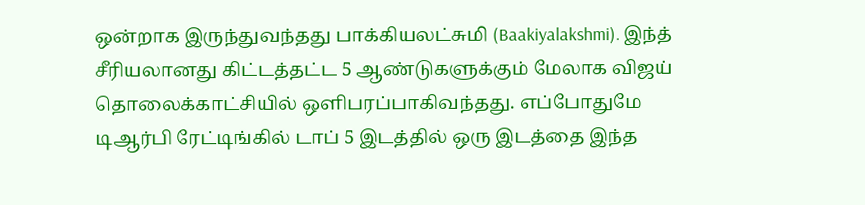ஒன்றாக இருந்துவந்தது பாக்கியலட்சுமி (Baakiyalakshmi). இந்த் சீரியலானது கிட்டத்தட்ட 5 ஆண்டுகளுக்கும் மேலாக விஜய் தொலைக்காட்சியில் ஒளிபரப்பாகிவந்தது. எப்போதுமே டிஆர்பி ரேட்டிங்கில் டாப் 5 இடத்தில் ஒரு இடத்தை இந்த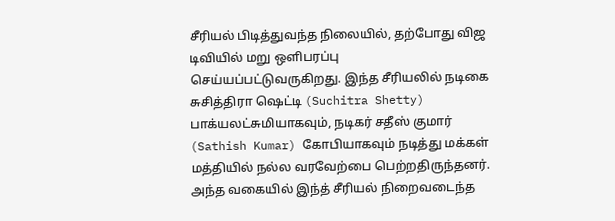சீரியல் பிடித்துவந்த நிலையில், தற்போது விஜ டிவியில் மறு ஒளிபரப்பு செய்யப்பட்டுவருகிறது. இந்த சீரியலில் நடிகை சுசித்திரா ஷெட்டி (Suchitra Shetty) பாக்யலட்சுமியாகவும், நடிகர் சதீஸ் குமார் (Sathish Kumar) கோபியாகவும் நடித்து மக்கள் மத்தியில் நல்ல வரவேற்பை பெற்றதிருந்தனர். அந்த வகையில் இந்த் சீரியல் நிறைவடைந்த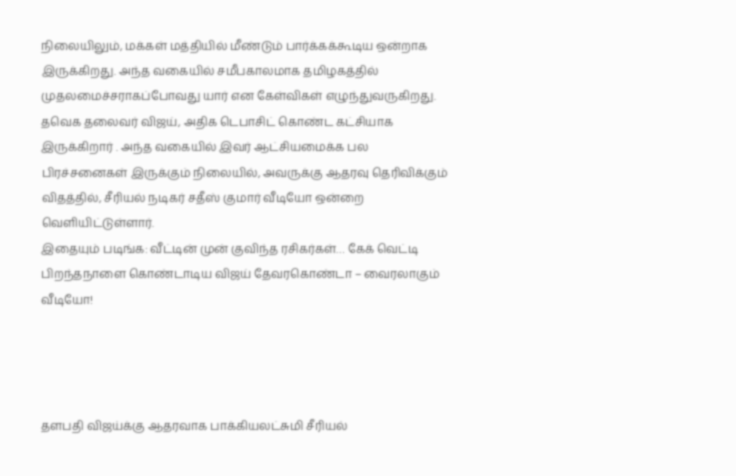நிலையிலும், மக்கள் மத்தியில் மீண்டும் பார்க்கக்கூடிய ஒன்றாக இருக்கிறது. அந்த வகையில் சமீபகாலமாக தமிழகத்தில் முதலமைச்சராகப்போவது யார் என கேள்விகள் எழுந்துவருகிறது.
தவெக தலைவர் விஜய், அதிக டெபாசிட் கொண்ட கட்சியாக இருக்கிறார் . அந்த வகையில் இவர் ஆட்சியமைக்க பல பிரச்சனைகள் இருக்கும் நிலையில், அவருக்கு ஆதரவு தெரிவிக்கும் விதத்தில், சீரியல் நடிகர் சதீஸ் குமார் வீடியோ ஒன்றை வெளியிட்டுள்ளார்.
இதையும் படிங்க: வீட்டின் முன் குவிந்த ரசிகர்கள்… கேக் வெட்டி பிறந்தநாளை கொண்டாடிய விஜய் தேவரகொண்டா – வைரலாகும் வீடியோ!




தளபதி விஜய்க்கு ஆதரவாக பாக்கியலட்சுமி சீரியல்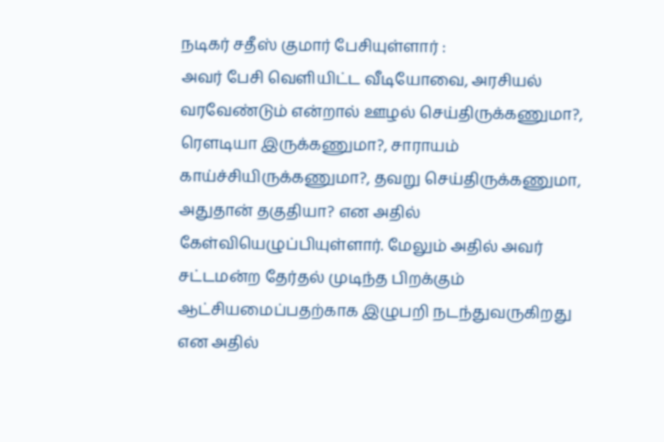நடிகர் சதீஸ் குமார் பேசியுள்ளார் :
அவர் பேசி வெளியிட்ட வீடியோவை, அரசியல் வரவேண்டும் என்றால் ஊழல் செய்திருக்கணுமா?, ரௌடியா இருக்கணுமா?, சாராயம் காய்ச்சியிருக்கணுமா?, தவறு செய்திருக்கணுமா, அதுதான் தகுதியா? என அதில் கேள்வியெழுப்பியுள்ளார். மேலும் அதில் அவர் சட்டமன்ற தேர்தல் முடிந்த பிறக்கும் ஆட்சியமைப்பதற்காக இழுபறி நடந்துவருகிறது என அதில்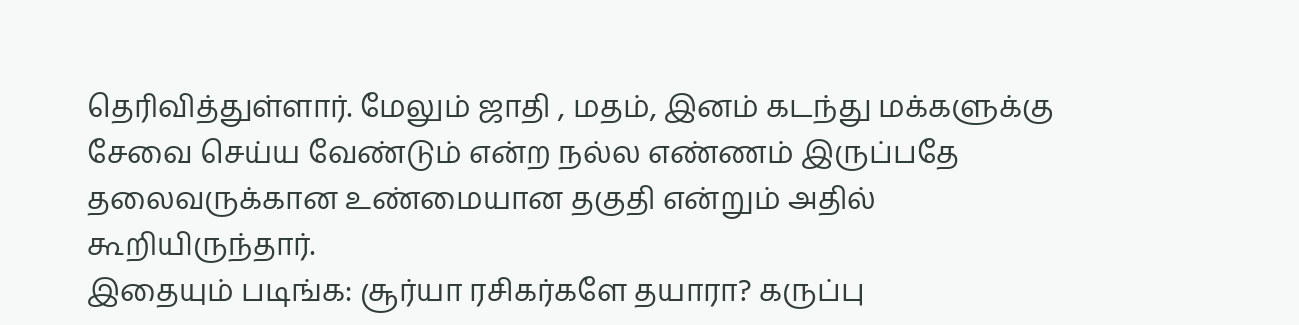தெரிவித்துள்ளார். மேலும் ஜாதி , மதம், இனம் கடந்து மக்களுக்கு சேவை செய்ய வேண்டும் என்ற நல்ல எண்ணம் இருப்பதே தலைவருக்கான உண்மையான தகுதி என்றும் அதில் கூறியிருந்தார்.
இதையும் படிங்க: சூர்யா ரசிகர்களே தயாரா? கருப்பு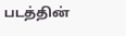படத்தின்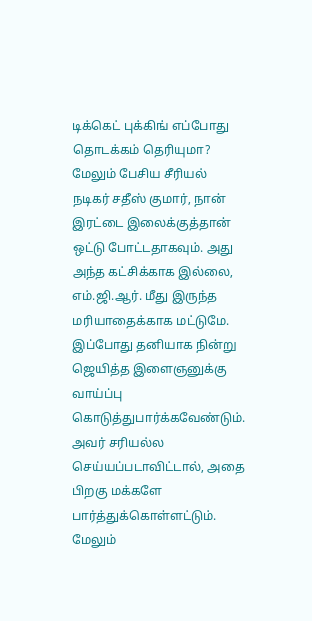டிக்கெட் புக்கிங் எப்போது தொடக்கம் தெரியுமா?
மேலும் பேசிய சீரியல் நடிகர் சதீஸ் குமார், நான் இரட்டை இலைக்குத்தான் ஒட்டு போட்டதாகவும். அது அந்த கட்சிக்காக இல்லை, எம்.ஜி.ஆர். மீது இருந்த மரியாதைக்காக மட்டுமே. இப்போது தனியாக நின்று ஜெயித்த இளைஞனுக்கு வாய்ப்பு கொடுத்துபார்க்கவேண்டும். அவர் சரியல்ல செய்யப்படாவிட்டால், அதை பிறகு மக்களே பார்த்துக்கொள்ளட்டும். மேலும்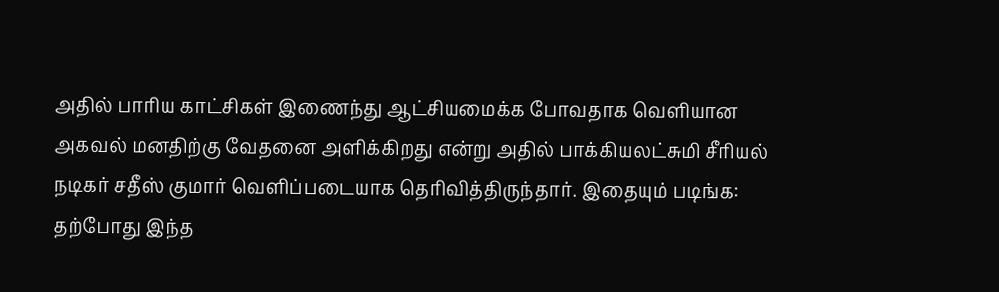அதில் பாரிய காட்சிகள் இணைந்து ஆட்சியமைக்க போவதாக வெளியான அகவல் மனதிற்கு வேதனை அளிக்கிறது என்று அதில் பாக்கியலட்சுமி சீரியல் நடிகர் சதீஸ் குமார் வெளிப்படையாக தெரிவித்திருந்தார். இதையும் படிங்க: தற்போது இந்த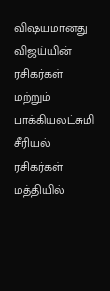விஷயமானது விஜய்யின் ரசிகர்கள் மற்றும் பாக்கியலட்சுமி சீரியல் ரசிகர்கள் மத்தியில்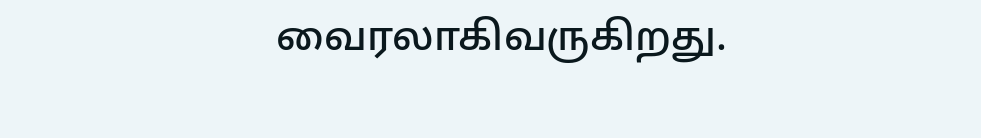வைரலாகிவருகிறது.